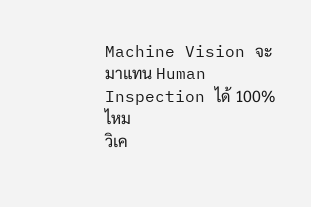Machine Vision จะมาแทน Human Inspection ได้ 100% ไหม
วิเค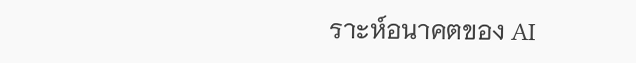ราะห์อนาคตของ AI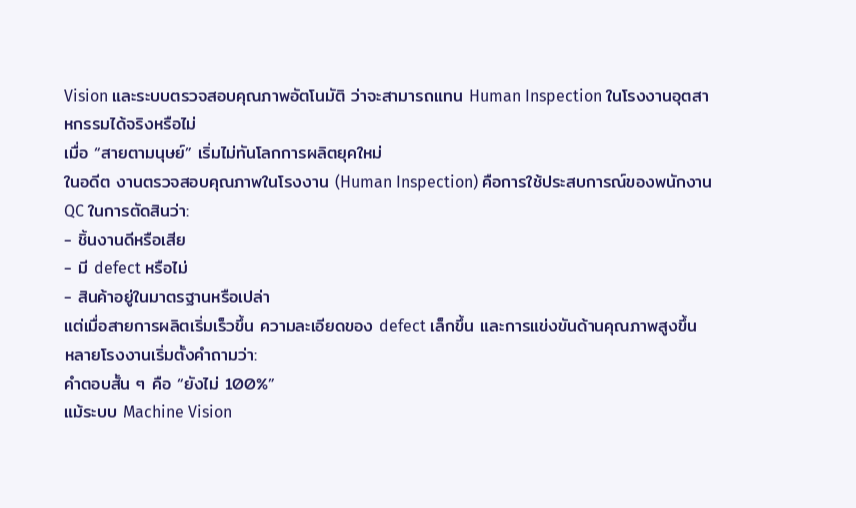Vision และระบบตรวจสอบคุณภาพอัตโนมัติ ว่าจะสามารถแทน Human Inspection ในโรงงานอุตสาหกรรมได้จริงหรือไม่
เมื่อ “สายตามนุษย์” เริ่มไม่ทันโลกการผลิตยุคใหม่
ในอดีต งานตรวจสอบคุณภาพในโรงงาน (Human Inspection) คือการใช้ประสบการณ์ของพนักงาน QC ในการตัดสินว่า:
- ชิ้นงานดีหรือเสีย
- มี defect หรือไม่
- สินค้าอยู่ในมาตรฐานหรือเปล่า
แต่เมื่อสายการผลิตเริ่มเร็วขึ้น ความละเอียดของ defect เล็กขึ้น และการแข่งขันด้านคุณภาพสูงขึ้น
หลายโรงงานเริ่มตั้งคำถามว่า:
คำตอบสั้น ๆ คือ “ยังไม่ 100%”
แม้ระบบ Machine Vision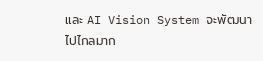และ AI Vision System จะพัฒนาไปไกลมาก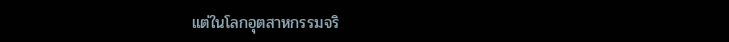แต่ในโลกอุตสาหกรรมจริ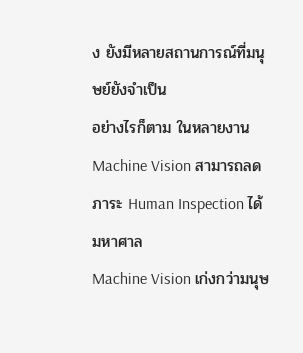ง ยังมีหลายสถานการณ์ที่มนุษย์ยังจำเป็น
อย่างไรก็ตาม ในหลายงาน Machine Vision สามารถลดภาระ Human Inspection ได้มหาศาล
Machine Vision เก่งกว่ามนุษ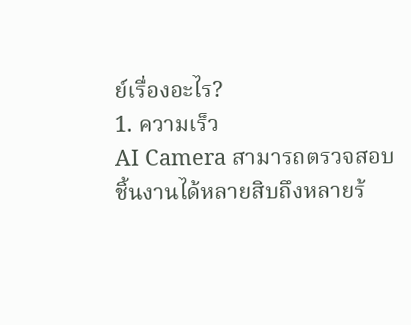ย์เรื่องอะไร?
1. ความเร็ว
AI Camera สามารถตรวจสอบชิ้นงานได้หลายสิบถึงหลายร้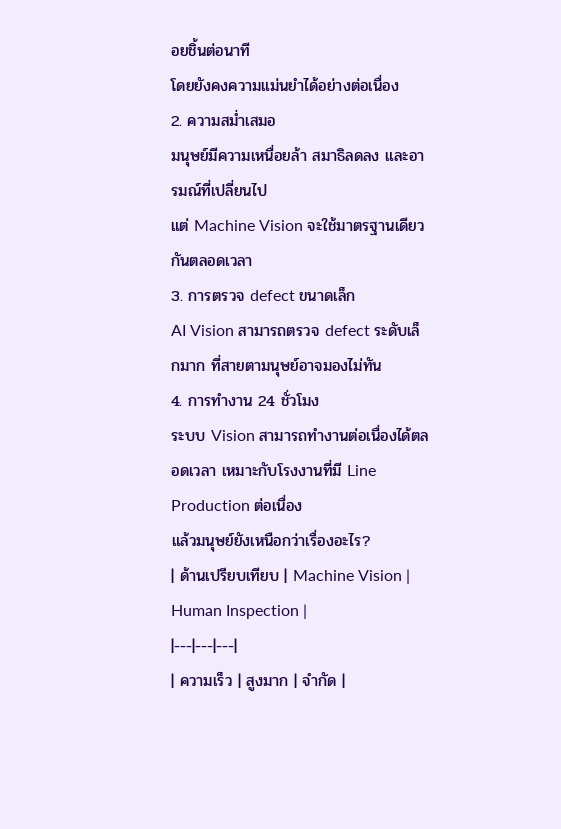อยชิ้นต่อนาที
โดยยังคงความแม่นยำได้อย่างต่อเนื่อง
2. ความสม่ำเสมอ
มนุษย์มีความเหนื่อยล้า สมาธิลดลง และอารมณ์ที่เปลี่ยนไป
แต่ Machine Vision จะใช้มาตรฐานเดียวกันตลอดเวลา
3. การตรวจ defect ขนาดเล็ก
AI Vision สามารถตรวจ defect ระดับเล็กมาก ที่สายตามนุษย์อาจมองไม่ทัน
4. การทำงาน 24 ชั่วโมง
ระบบ Vision สามารถทำงานต่อเนื่องได้ตลอดเวลา เหมาะกับโรงงานที่มี Line Production ต่อเนื่อง
แล้วมนุษย์ยังเหนือกว่าเรื่องอะไร?
| ด้านเปรียบเทียบ | Machine Vision | Human Inspection |
|---|---|---|
| ความเร็ว | สูงมาก | จำกัด |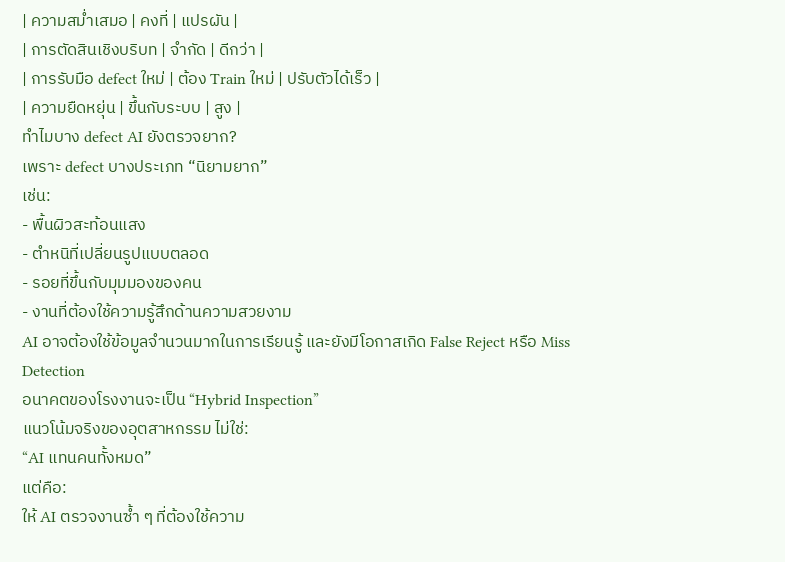| ความสม่ำเสมอ | คงที่ | แปรผัน |
| การตัดสินเชิงบริบท | จำกัด | ดีกว่า |
| การรับมือ defect ใหม่ | ต้อง Train ใหม่ | ปรับตัวได้เร็ว |
| ความยืดหยุ่น | ขึ้นกับระบบ | สูง |
ทำไมบาง defect AI ยังตรวจยาก?
เพราะ defect บางประเภท “นิยามยาก”
เช่น:
- พื้นผิวสะท้อนแสง
- ตำหนิที่เปลี่ยนรูปแบบตลอด
- รอยที่ขึ้นกับมุมมองของคน
- งานที่ต้องใช้ความรู้สึกด้านความสวยงาม
AI อาจต้องใช้ข้อมูลจำนวนมากในการเรียนรู้ และยังมีโอกาสเกิด False Reject หรือ Miss Detection
อนาคตของโรงงานจะเป็น “Hybrid Inspection”
แนวโน้มจริงของอุตสาหกรรม ไม่ใช่:
“AI แทนคนทั้งหมด”
แต่คือ:
ให้ AI ตรวจงานซ้ำ ๆ ที่ต้องใช้ความ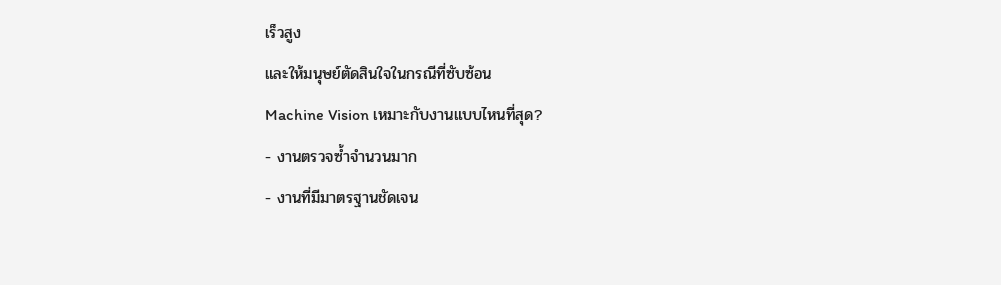เร็วสูง
และให้มนุษย์ตัดสินใจในกรณีที่ซับซ้อน
Machine Vision เหมาะกับงานแบบไหนที่สุด?
- งานตรวจซ้ำจำนวนมาก
- งานที่มีมาตรฐานชัดเจน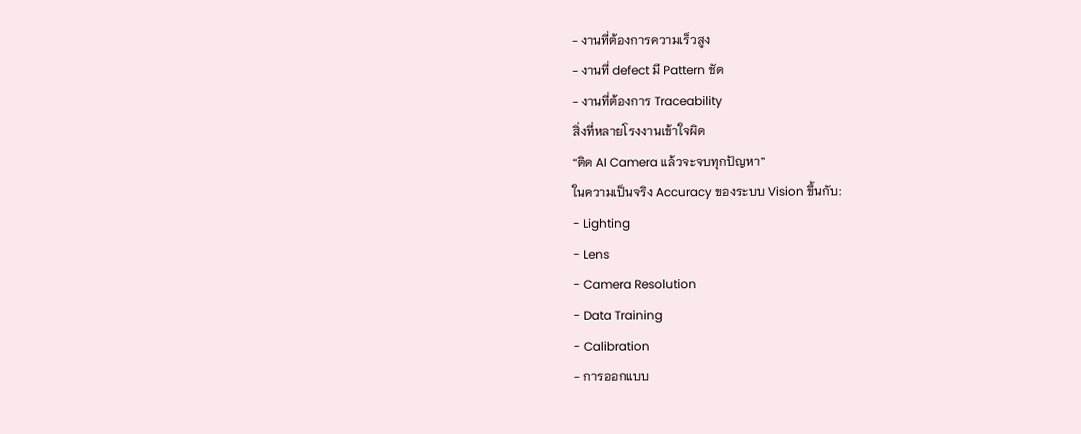- งานที่ต้องการความเร็วสูง
- งานที่ defect มี Pattern ชัด
- งานที่ต้องการ Traceability
สิ่งที่หลายโรงงานเข้าใจผิด
“ติด AI Camera แล้วจะจบทุกปัญหา”
ในความเป็นจริง Accuracy ของระบบ Vision ขึ้นกับ:
- Lighting
- Lens
- Camera Resolution
- Data Training
- Calibration
- การออกแบบ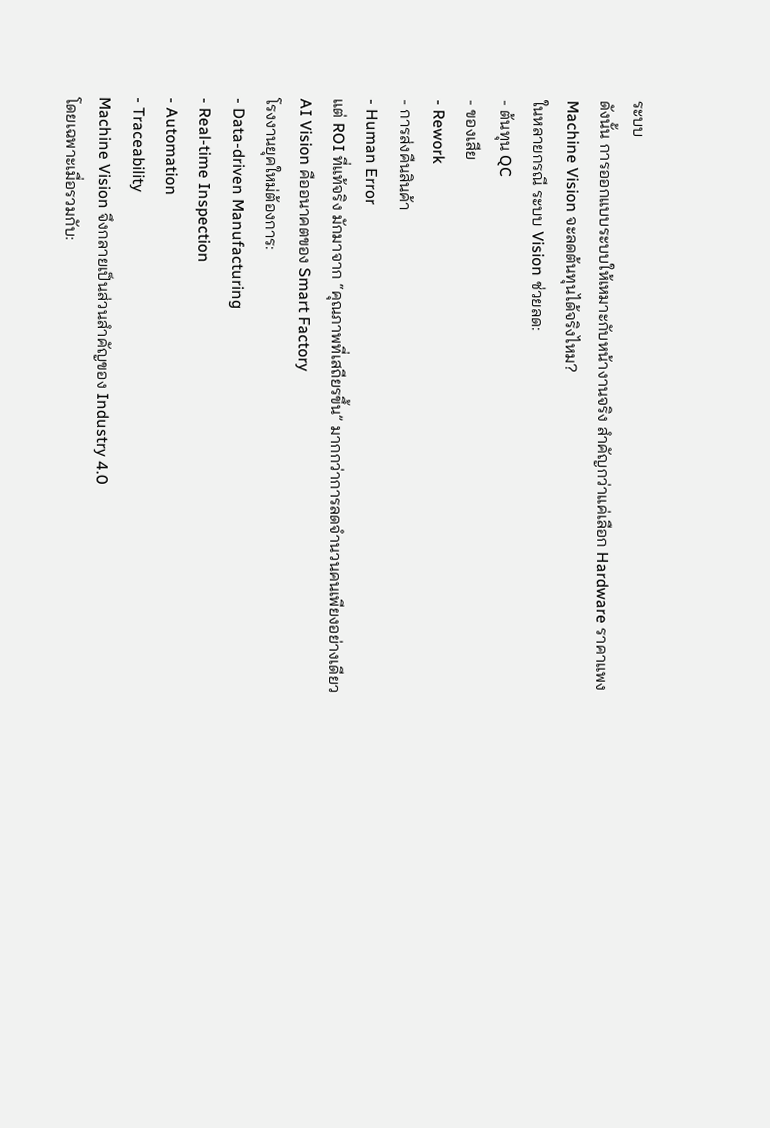ระบบ
ดังนั้น การออกแบบระบบให้เหมาะกับหน้างานจริง สำคัญกว่าแค่เลือก Hardware ราคาแพง
Machine Vision จะลดต้นทุนได้จริงไหม?
ในหลายกรณี ระบบ Vision ช่วยลด:
- ต้นทุน QC
- ของเสีย
- Rework
- การส่งคืนสินค้า
- Human Error
แต่ ROI ที่แท้จริง มักมาจาก “คุณภาพที่เสถียรขึ้น” มากกว่าการลดจำนวนคนเพียงอย่างเดียว
AI Vision คืออนาคตของ Smart Factory
โรงงานยุคใหม่ต้องการ:
- Data-driven Manufacturing
- Real-time Inspection
- Automation
- Traceability
Machine Vision จึงกลายเป็นส่วนสำคัญของ Industry 4.0
โดยเฉพาะเมื่อรวมกับ: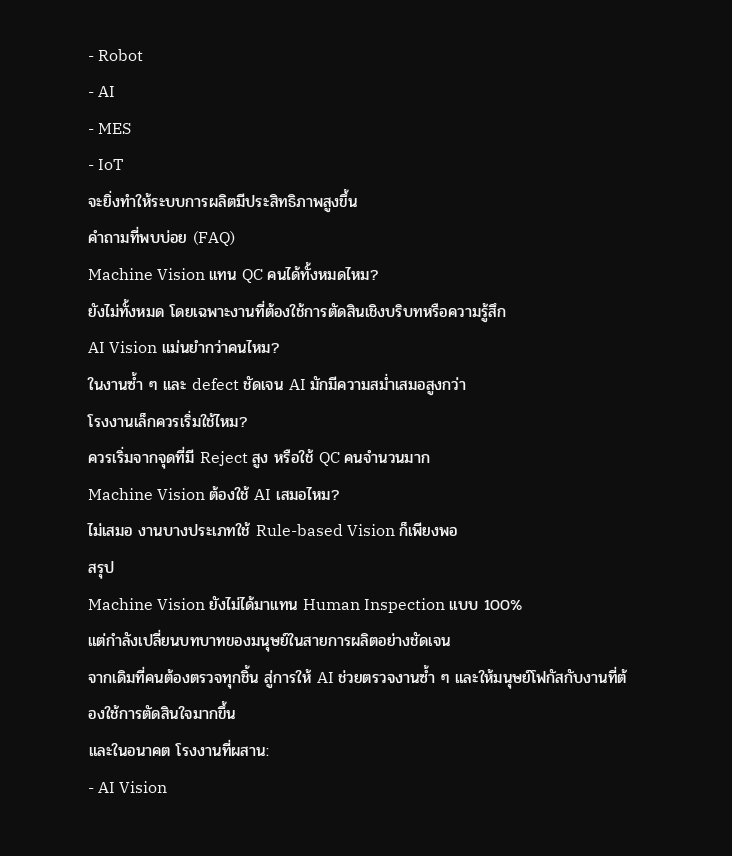- Robot
- AI
- MES
- IoT
จะยิ่งทำให้ระบบการผลิตมีประสิทธิภาพสูงขึ้น
คำถามที่พบบ่อย (FAQ)
Machine Vision แทน QC คนได้ทั้งหมดไหม?
ยังไม่ทั้งหมด โดยเฉพาะงานที่ต้องใช้การตัดสินเชิงบริบทหรือความรู้สึก
AI Vision แม่นยำกว่าคนไหม?
ในงานซ้ำ ๆ และ defect ชัดเจน AI มักมีความสม่ำเสมอสูงกว่า
โรงงานเล็กควรเริ่มใช้ไหม?
ควรเริ่มจากจุดที่มี Reject สูง หรือใช้ QC คนจำนวนมาก
Machine Vision ต้องใช้ AI เสมอไหม?
ไม่เสมอ งานบางประเภทใช้ Rule-based Vision ก็เพียงพอ
สรุป
Machine Vision ยังไม่ได้มาแทน Human Inspection แบบ 100%
แต่กำลังเปลี่ยนบทบาทของมนุษย์ในสายการผลิตอย่างชัดเจน
จากเดิมที่คนต้องตรวจทุกชิ้น สู่การให้ AI ช่วยตรวจงานซ้ำ ๆ และให้มนุษย์โฟกัสกับงานที่ต้องใช้การตัดสินใจมากขึ้น
และในอนาคต โรงงานที่ผสาน:
- AI Vision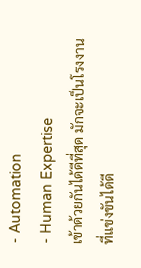- Automation
- Human Expertise
เข้าด้วยกันได้ดีที่สุด มักจะเป็นโรงงานที่แข่งขันได้ดี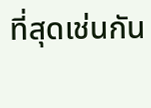ที่สุดเช่นกัน